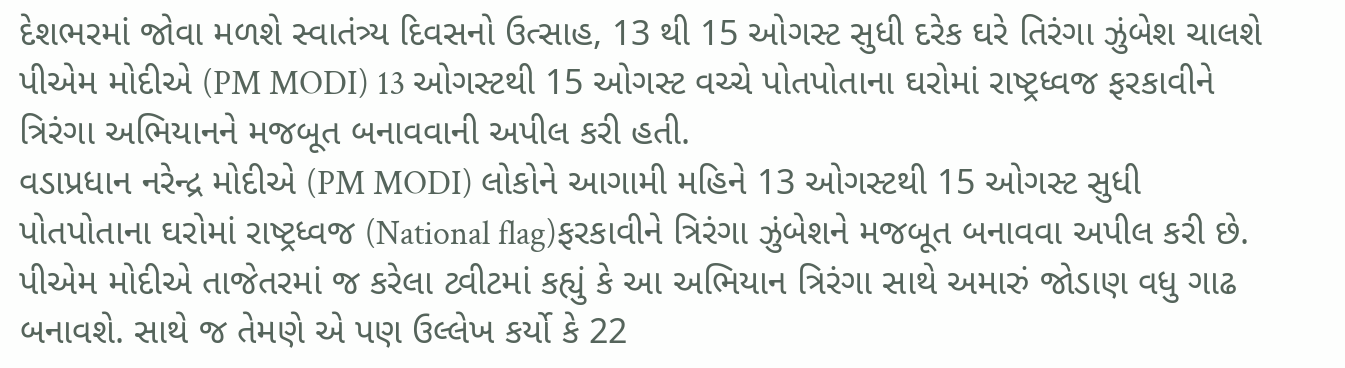દેશભરમાં જોવા મળશે સ્વાતંત્ર્ય દિવસનો ઉત્સાહ, 13 થી 15 ઓગસ્ટ સુધી દરેક ઘરે તિરંગા ઝુંબેશ ચાલશે
પીએમ મોદીએ (PM MODI) 13 ઓગસ્ટથી 15 ઓગસ્ટ વચ્ચે પોતપોતાના ઘરોમાં રાષ્ટ્રધ્વજ ફરકાવીને ત્રિરંગા અભિયાનને મજબૂત બનાવવાની અપીલ કરી હતી.
વડાપ્રધાન નરેન્દ્ર મોદીએ (PM MODI) લોકોને આગામી મહિને 13 ઓગસ્ટથી 15 ઓગસ્ટ સુધી પોતપોતાના ઘરોમાં રાષ્ટ્રધ્વજ (National flag)ફરકાવીને ત્રિરંગા ઝુંબેશને મજબૂત બનાવવા અપીલ કરી છે. પીએમ મોદીએ તાજેતરમાં જ કરેલા ટ્વીટમાં કહ્યું કે આ અભિયાન ત્રિરંગા સાથે અમારું જોડાણ વધુ ગાઢ બનાવશે. સાથે જ તેમણે એ પણ ઉલ્લેખ કર્યો કે 22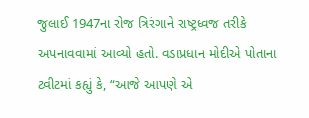જુલાઈ 1947ના રોજ ત્રિરંગાને રાષ્ટ્રધ્વજ તરીકે અપનાવવામાં આવ્યો હતો. વડાપ્રધાન મોદીએ પોતાના ટ્વીટમાં કહ્યું કે, “આજે આપણે એ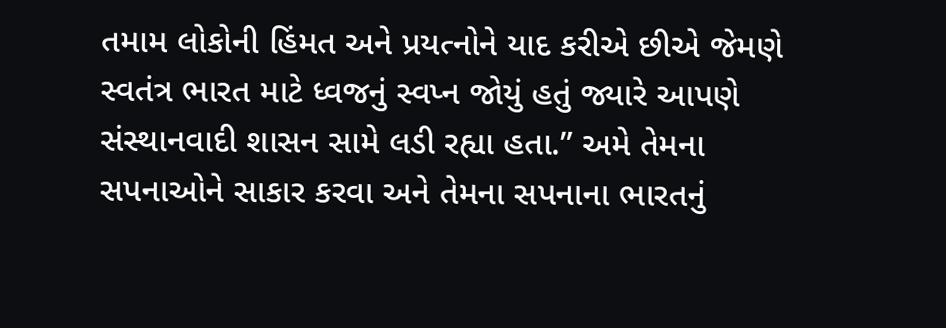તમામ લોકોની હિંમત અને પ્રયત્નોને યાદ કરીએ છીએ જેમણે સ્વતંત્ર ભારત માટે ધ્વજનું સ્વપ્ન જોયું હતું જ્યારે આપણે સંસ્થાનવાદી શાસન સામે લડી રહ્યા હતા.” અમે તેમના સપનાઓને સાકાર કરવા અને તેમના સપનાના ભારતનું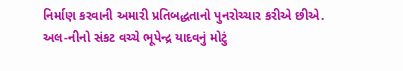નિર્માણ કરવાની અમારી પ્રતિબદ્ધતાનો પુનરોચ્ચાર કરીએ છીએ.
અલ-નીનો સંકટ વચ્ચે ભૂપેન્દ્ર યાદવનું મોટું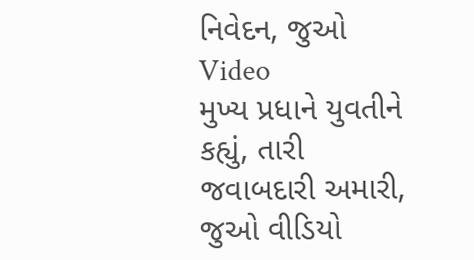નિવેદન, જુઓ Video
મુખ્ય પ્રધાને યુવતીને કહ્યું, તારી જવાબદારી અમારી, જુઓ વીડિયો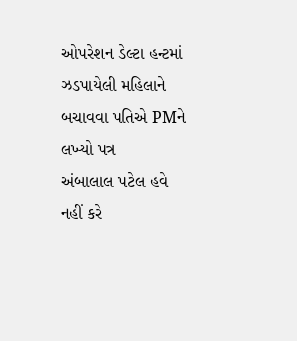ઓપરેશન ડેલ્ટા હન્ટમાં ઝડપાયેલી મહિલાને બચાવવા પતિએ PMને લખ્યો પત્ર
અંબાલાલ પટેલ હવે નહીં કરે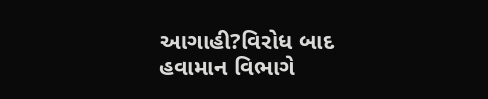આગાહી?વિરોધ બાદ હવામાન વિભાગે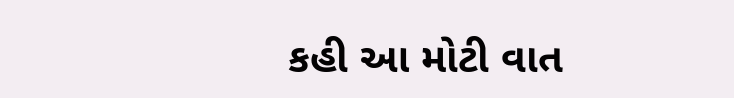કહી આ મોટી વાત